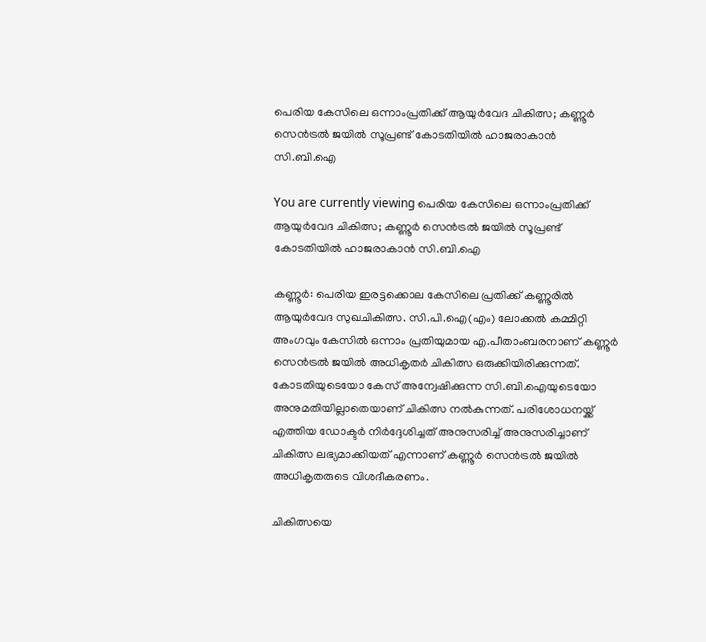പെരിയ കേസിലെ ഒന്നാംപ്രതിക്ക് ആയുർവേദ ചികിത്സ; കണ്ണൂർ സെൻട്രൽ ജയിൽ സൂപ്രണ്ട് കോടതിയിൽ ഹാജരാകാൻ സി.ബി.ഐ

You are currently viewing പെരിയ കേസിലെ ഒന്നാംപ്രതിക്ക് ആയുർവേദ ചികിത്സ; കണ്ണൂർ സെൻട്രൽ ജയിൽ സൂപ്രണ്ട് കോടതിയിൽ ഹാജരാകാൻ സി.ബി.ഐ

കണ്ണൂർ: പെരിയ ഇരട്ടക്കൊല കേസിലെ പ്രതിക്ക് കണ്ണൂരിൽ ആയുർവേദ സുഖചികിത്സ. സി.പി.ഐ(എം) ലോക്കൽ കമ്മിറ്റി അംഗവും കേസിൽ ഒന്നാം പ്രതിയുമായ എ.പീതാംബരനാണ് കണ്ണൂർ സെൻട്രൽ ജയിൽ അധികൃതർ ചികിത്സ ഒരുക്കിയിരിക്കുന്നത്. കോടതിയുടെയോ കേസ് അന്വേഷിക്കുന്ന സി.ബി.ഐയുടെയോ അനുമതിയില്ലാതെയാണ് ചികിത്സ നൽകുന്നത്. പരിശോധനയ്ക്ക് എത്തിയ ഡോക്ടർ നിർദ്ദേശിച്ചത് അനുസരിച്ച് അനുസരിച്ചാണ് ചികിത്സ ലഭ്യമാക്കിയത് എന്നാണ് കണ്ണൂർ സെൻട്രൽ ജയിൽ അധികൃതരുടെ വിശദീകരണം.

ചികിത്സയെ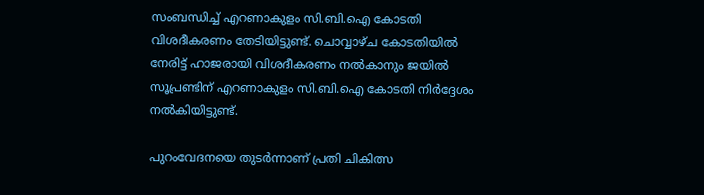സംബന്ധിച്ച് എറണാകുളം സി.ബി.ഐ കോടതി വിശദീകരണം തേടിയിട്ടുണ്ട്. ചൊവ്വാഴ്‌ച കോടതിയിൽ നേരിട്ട് ഹാജരായി വിശദീകരണം നൽകാനും ജയിൽ സൂപ്രണ്ടിന് എറണാകുളം സി.ബി.ഐ കോടതി നിർദ്ദേശം നൽകിയിട്ടുണ്ട്.

പുറംവേദനയെ തുടർന്നാണ് പ്രതി ചികിത്സ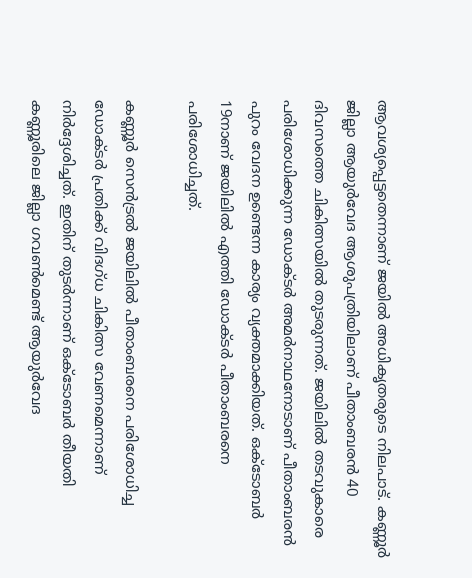ആവശ്യപ്പെട്ടതെന്നാണ് ജയിൽ അധികൃതരുടെ നിലപാട്. കണ്ണൂർ ജില്ലാ ആയുർവേദ ആശുപത്രിയിലാണ് പീതാംബരൻ 40 ദിവസത്തെ ചികിത്സയിൽ തുടരുന്നത്. ജയിലിൽ തടവുകാരെ പരിശോധിക്കുന്ന ഡോക്ടർ അമർനാഥനോടാണ് പീതാംബരൻ പുറം വേദന ഉണ്ടെന്ന കാര്യം വ്യക്തമാക്കിയത്. ഒക്ടോബർ 19നാണ് ജയിലിൽ എത്തി ഡോക്ടർ പീതാംബരനെ പരിശോധിച്ചത്.

കണ്ണൂർ സെൻട്രൽ ജയിലിൽ പീതാംബരനെ പരിശോധിച്ച ഡോക്ടർ പ്രതിക്ക് വിദഗ്ധ ചികിത്സ വേണമെന്നാണ് നിർദ്ദേശിച്ചത്. ഇതിന് തുടർന്നാണ് ഒക്ടോബർ തീയതി കണ്ണൂരിലെ ജില്ലാ ഗവൺമെണ്ട് ആയുർവേദ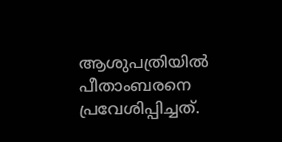ആശുപത്രിയിൽ പീതാംബരനെ പ്രവേശിപ്പിച്ചത്.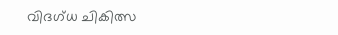വിദഗ്ധ ചികിത്സ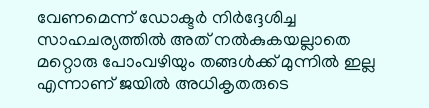വേണമെന്ന് ഡോക്ടർ നിർദ്ദേശിച്ച സാഹചര്യത്തിൽ അത് നൽകുകയല്ലാതെ മറ്റൊരു പോംവഴിയും തങ്ങൾക്ക് മുന്നിൽ ഇല്ല എന്നാണ് ജയിൽ അധികൃതരുടെ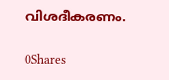വിശദീകരണം.

0Shares